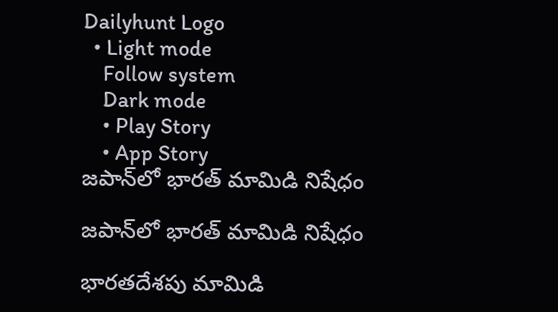Dailyhunt Logo
  • Light mode
    Follow system
    Dark mode
    • Play Story
    • App Story
జపాన్‌లో భారత్ మామిడి నిషేధం

జపాన్‌లో భారత్ మామిడి నిషేధం

భారతదేశపు మామిడి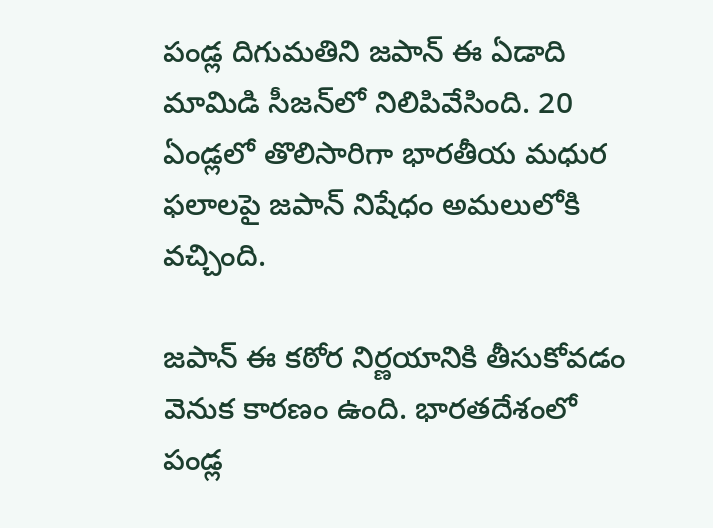పండ్ల దిగుమతిని జపాన్ ఈ ఏడాది మామిడి సీజన్‌లో నిలిపివేసింది. 20 ఏండ్లలో తొలిసారిగా భారతీయ మధుర ఫలాలపై జపాన్ నిషేధం అమలులోకి వచ్చింది.

జపాన్ ఈ కఠోర నిర్ణయానికి తీసుకోవడం వెనుక కారణం ఉంది. భారతదేశంలో పండ్ల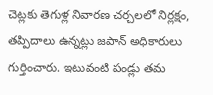చెట్లకు తెగుళ్ల నివారణ చర్చలలో నిర్లక్షం, తప్పిదాలు ఉన్నట్లు జపాన్ అధికారులు గుర్తించారు. ఇటువంటి పండ్లు తమ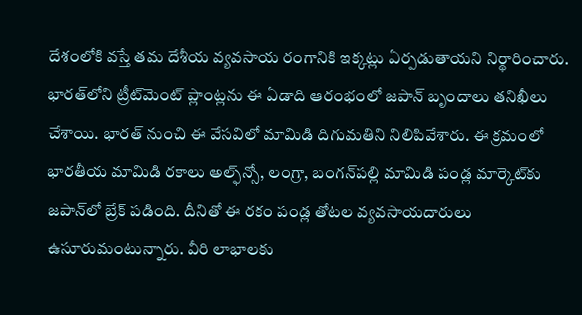దేశంలోకి వస్తే తమ దేశీయ వ్యవసాయ రంగానికి ఇక్కట్లు ఏర్పడుతాయని నిర్థారించారు. భారత్‌లోని ట్రీట్‌మెంట్ ప్లాంట్లను ఈ ఏడాది ఆరంభంలో జపాన్ బృందాలు తనిఖీలు చేశాయి. భారత్ నుంచి ఈ వేసవిలో మామిడి దిగుమతిని నిలిపివేశారు. ఈ క్రమంలో భారతీయ మామిడి రకాలు అల్ఫ్‌న్సో, లంగ్రా, బంగన్‌పల్లి మామిడి పండ్ల మార్కెట్‌కు జపాన్‌లో బ్రేక్ పడింది. దీనితో ఈ రకం పండ్ల తోటల వ్యవసాయదారులు ఉసూరుమంటున్నారు. వీరి లాభాలకు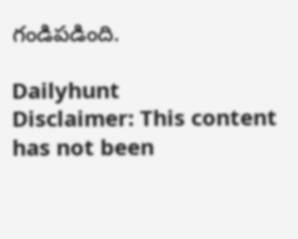గండిపడింది.

Dailyhunt
Disclaimer: This content has not been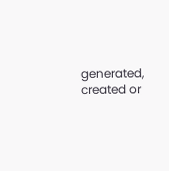generated, created or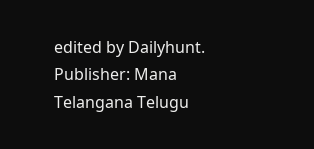edited by Dailyhunt. Publisher: Mana Telangana Telugu